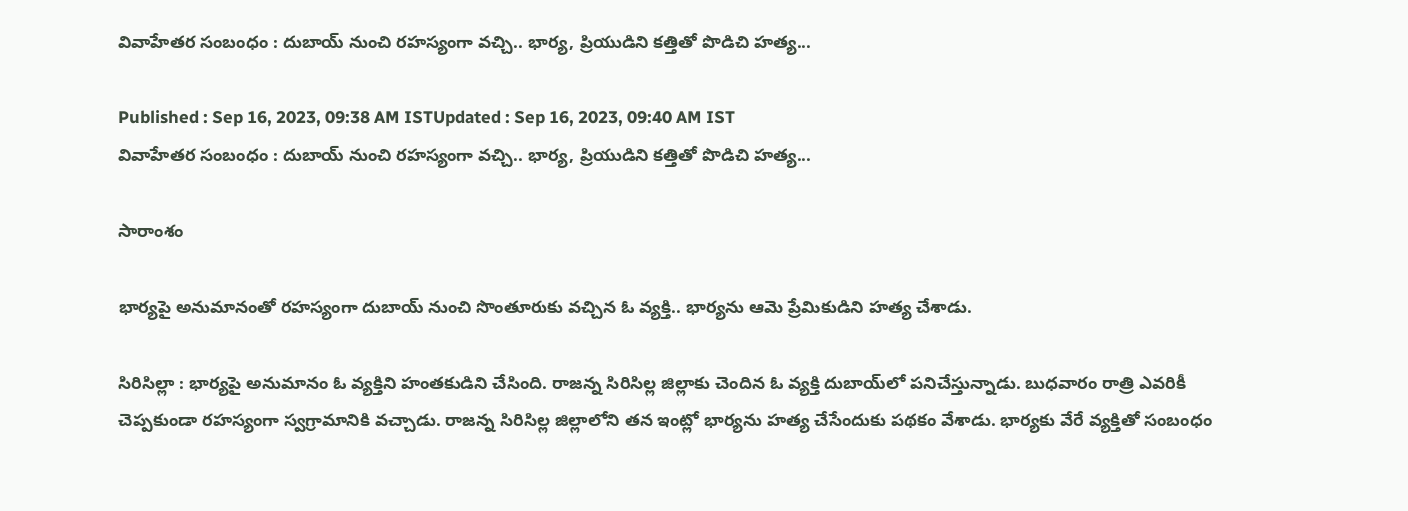వివాహేతర సంబంధం : దుబాయ్ నుంచి రహస్యంగా వచ్చి.. భార్య, ప్రియుడిని కత్తితో పొడిచి హత్య...

Published : Sep 16, 2023, 09:38 AM ISTUpdated : Sep 16, 2023, 09:40 AM IST
వివాహేతర సంబంధం : దుబాయ్ నుంచి రహస్యంగా వచ్చి.. భార్య, ప్రియుడిని కత్తితో పొడిచి హత్య...

సారాంశం

భార్యపై అనుమానంతో రహస్యంగా దుబాయ్ నుంచి సొంతూరుకు వచ్చిన ఓ వ్యక్తి.. భార్యను ఆమె ప్రేమికుడిని హత్య చేశాడు.

సిరిసిల్లా : భార్యపై అనుమానం ఓ వ్యక్తిని హంతకుడిని చేసింది. రాజన్న సిరిసిల్ల జిల్లాకు చెందిన ఓ వ్యక్తి దుబాయ్‌లో పనిచేస్తున్నాడు. బుధవారం రాత్రి ఎవరికీ చెప్పకుండా రహస్యంగా స్వగ్రామానికి వచ్చాడు. రాజన్న సిరిసిల్ల జిల్లాలోని తన ఇంట్లో భార్యను హత్య చేసేందుకు పథకం వేశాడు. భార్యకు వేరే వ్యక్తితో సంబంధం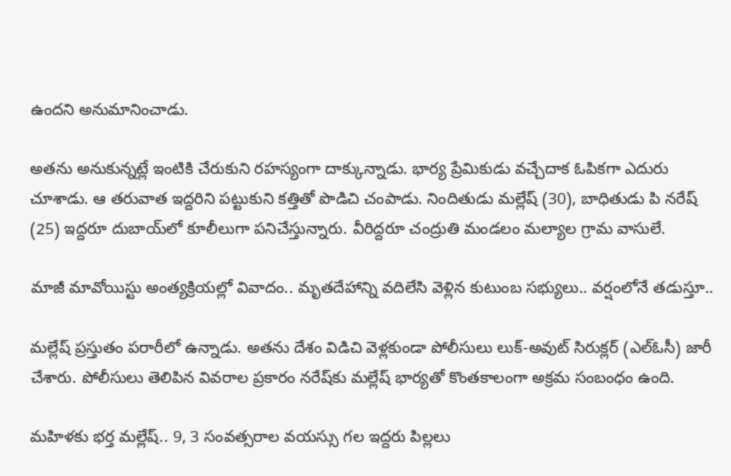ఉందని అనుమానించాడు.

అతను అనుకున్నట్లే ఇంటికి చేరుకుని రహస్యంగా దాక్కున్నాడు. భార్య ప్రేమికుడు వచ్చేదాక ఓపికగా ఎదురు చూశాడు. ఆ తరువాత ఇద్దరిని పట్టుకుని కత్తితో పొడిచి చంపాడు. నిందితుడు మల్లేష్ (30), బాధితుడు పి నరేష్ (25) ఇద్దరూ దుబాయ్‌లో కూలీలుగా పనిచేస్తున్నారు. వీరిద్దరూ చంద్రుతి మండలం మల్యాల గ్రామ వాసులే.

మాజీ మావోయిస్టు అంత్యక్రియల్లో వివాదం.. మృతదేహాన్ని వదిలేసి వెళ్లిన కుటుంబ సభ్యులు.. వర్షంలోనే తడుస్తూ..

మల్లేష్ ప్రస్తుతం పరారీలో ఉన్నాడు. అతను దేశం విడిచి వెళ్లకుండా పోలీసులు లుక్-అవుట్ సిరుక్లర్ (ఎల్ఓసీ) జారీ చేశారు. పోలీసులు తెలిపిన వివరాల ప్రకారం నరేష్‌కు మల్లేష్ భార్యతో కొంతకాలంగా అక్రమ సంబంధం ఉంది.

మహిళకు భర్త మల్లేష్‌.. 9, 3 సంవత్సరాల వయస్సు గల ఇద్దరు పిల్లలు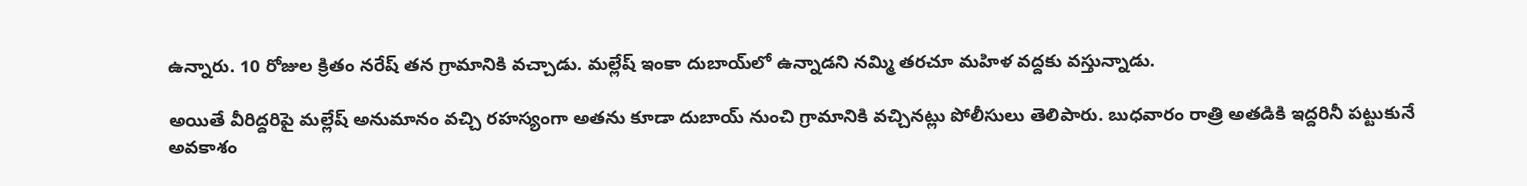ఉన్నారు. 10 రోజుల క్రితం నరేష్ తన గ్రామానికి వచ్చాడు. మల్లేష్ ఇంకా దుబాయ్‌లో ఉన్నాడని నమ్మి తరచూ మహిళ వద్దకు వస్తున్నాడు.

అయితే వీరిద్దరిపై మల్లేష్ అనుమానం వచ్చి రహస్యంగా అతను కూడా దుబాయ్ నుంచి గ్రామానికి వచ్చినట్లు పోలీసులు తెలిపారు. బుధవారం రాత్రి అతడికి ఇద్దరినీ పట్టుకునే అవకాశం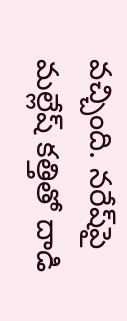వచ్చింది. నరేష్‌పై మల్లేష్ కత్తితో దాడి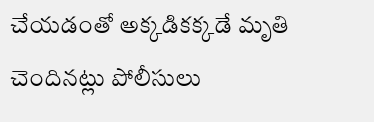చేయడంతో అక్కడికక్కడే మృతి చెందినట్లు పోలీసులు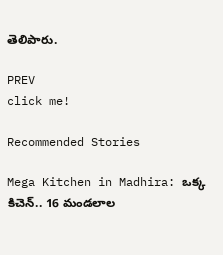తెలిపారు.

PREV
click me!

Recommended Stories

Mega Kitchen in Madhira: ఒక్క కిచెన్.. 16 మండలాల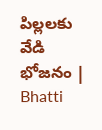పిల్లలకు వేడి భోజనం | Bhatti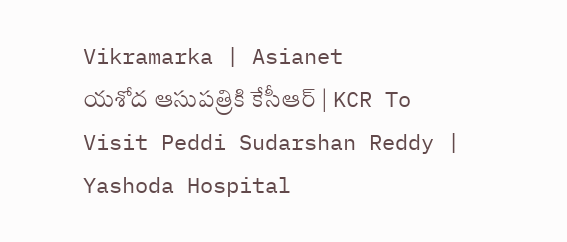Vikramarka | Asianet
యశోద ఆసుపత్రికి కేసీఆర్ | KCR To Visit Peddi Sudarshan Reddy | Yashoda Hospital